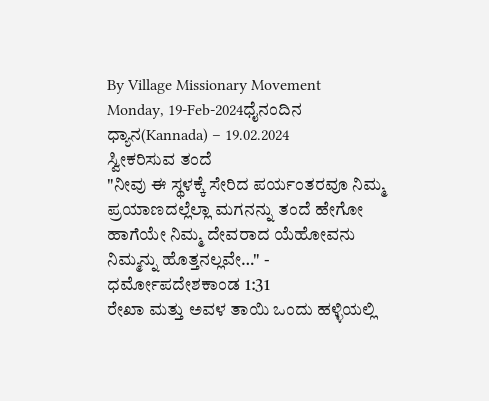By Village Missionary Movement
Monday, 19-Feb-2024ಧೈನಂದಿನ ಧ್ಯಾನ(Kannada) – 19.02.2024
ಸ್ವೀಕರಿಸುವ ತಂದೆ
"ನೀವು ಈ ಸ್ಥಳಕ್ಕೆ ಸೇರಿದ ಪರ್ಯಂತರವೂ ನಿಮ್ಮ ಪ್ರಯಾಣದಲ್ಲೆಲ್ಲಾ ಮಗನನ್ನು ತಂದೆ ಹೇಗೋ ಹಾಗೆಯೇ ನಿಮ್ಮ ದೇವರಾದ ಯೆಹೋವನು ನಿಮ್ಮನ್ನು ಹೊತ್ತನಲ್ಲವೇ…" - ಧರ್ಮೋಪದೇಶಕಾಂಡ 1:31
ರೇಖಾ ಮತ್ತು ಅವಳ ತಾಯಿ ಒಂದು ಹಳ್ಳಿಯಲ್ಲಿ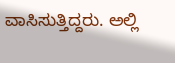ವಾಸಿಸುತ್ತಿದ್ದರು. ಅಲ್ಲಿ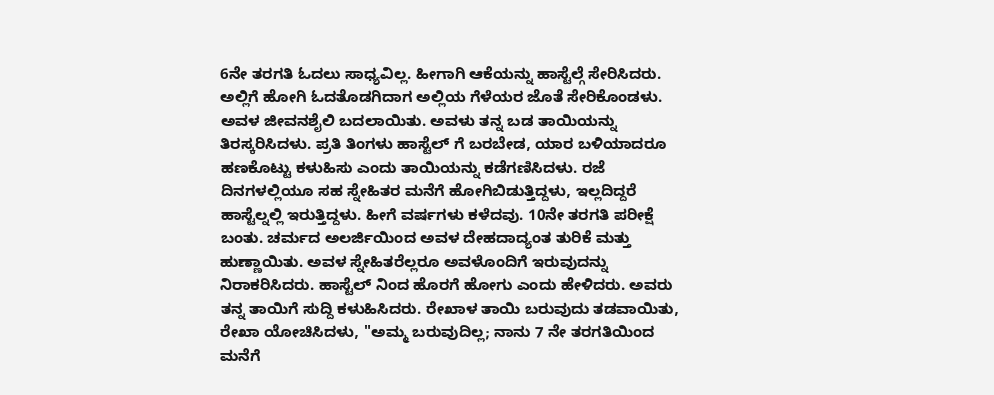6ನೇ ತರಗತಿ ಓದಲು ಸಾಧ್ಯವಿಲ್ಲ. ಹೀಗಾಗಿ ಆಕೆಯನ್ನು ಹಾಸ್ಟೆಲ್ಗೆ ಸೇರಿಸಿದರು. ಅಲ್ಲಿಗೆ ಹೋಗಿ ಓದತೊಡಗಿದಾಗ ಅಲ್ಲಿಯ ಗೆಳೆಯರ ಜೊತೆ ಸೇರಿಕೊಂಡಳು. ಅವಳ ಜೀವನಶೈಲಿ ಬದಲಾಯಿತು. ಅವಳು ತನ್ನ ಬಡ ತಾಯಿಯನ್ನು ತಿರಸ್ಕರಿಸಿದಳು. ಪ್ರತಿ ತಿಂಗಳು ಹಾಸ್ಟೆಲ್ ಗೆ ಬರಬೇಡ, ಯಾರ ಬಳಿಯಾದರೂ ಹಣಕೊಟ್ಟು ಕಳುಹಿಸು ಎಂದು ತಾಯಿಯನ್ನು ಕಡೆಗಣಿಸಿದಳು. ರಜೆ ದಿನಗಳಲ್ಲಿಯೂ ಸಹ ಸ್ನೇಹಿತರ ಮನೆಗೆ ಹೋಗಿಬಿಡುತ್ತಿದ್ದಳು, ಇಲ್ಲದಿದ್ದರೆ ಹಾಸ್ಟೆಲ್ನಲ್ಲಿ ಇರುತ್ತಿದ್ದಳು. ಹೀಗೆ ವರ್ಷಗಳು ಕಳೆದವು. 10ನೇ ತರಗತಿ ಪರೀಕ್ಷೆ ಬಂತು. ಚರ್ಮದ ಅಲರ್ಜಿಯಿಂದ ಅವಳ ದೇಹದಾದ್ಯಂತ ತುರಿಕೆ ಮತ್ತು ಹುಣ್ಣಾಯಿತು. ಅವಳ ಸ್ನೇಹಿತರೆಲ್ಲರೂ ಅವಳೊಂದಿಗೆ ಇರುವುದನ್ನು ನಿರಾಕರಿಸಿದರು. ಹಾಸ್ಟೆಲ್ ನಿಂದ ಹೊರಗೆ ಹೋಗು ಎಂದು ಹೇಳಿದರು. ಅವರು ತನ್ನ ತಾಯಿಗೆ ಸುದ್ದಿ ಕಳುಹಿಸಿದರು. ರೇಖಾಳ ತಾಯಿ ಬರುವುದು ತಡವಾಯಿತು, ರೇಖಾ ಯೋಚಿಸಿದಳು, "ಅಮ್ಮ ಬರುವುದಿಲ್ಲ; ನಾನು 7 ನೇ ತರಗತಿಯಿಂದ ಮನೆಗೆ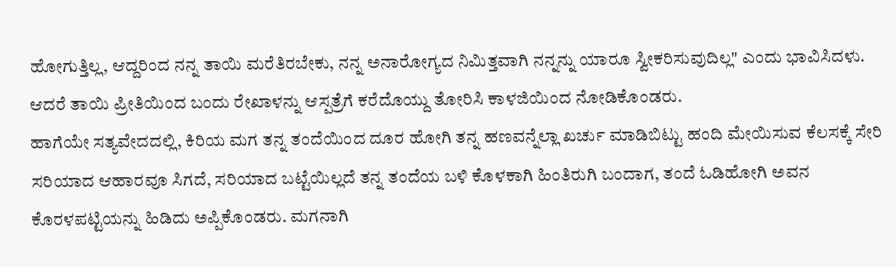ಹೋಗುತ್ತಿಲ್ಲ, ಆದ್ದರಿಂದ ನನ್ನ ತಾಯಿ ಮರೆತಿರಬೇಕು, ನನ್ನ ಅನಾರೋಗ್ಯದ ನಿಮಿತ್ತವಾಗಿ ನನ್ನನ್ನು ಯಾರೂ ಸ್ವೀಕರಿಸುವುದಿಲ್ಲ" ಎಂದು ಭಾವಿಸಿದಳು. ಆದರೆ ತಾಯಿ ಪ್ರೀತಿಯಿಂದ ಬಂದು ರೇಖಾಳನ್ನು ಆಸ್ಪತ್ರೆಗೆ ಕರೆದೊಯ್ದು ತೋರಿಸಿ ಕಾಳಜಿಯಿಂದ ನೋಡಿಕೊಂಡರು.
ಹಾಗೆಯೇ ಸತ್ಯವೇದದಲ್ಲಿ, ಕಿರಿಯ ಮಗ ತನ್ನ ತಂದೆಯಿಂದ ದೂರ ಹೋಗಿ ತನ್ನ ಹಣವನ್ನೆಲ್ಲಾ ಖರ್ಚು ಮಾಡಿಬಿಟ್ಟು ಹಂದಿ ಮೇಯಿಸುವ ಕೆಲಸಕ್ಕೆ ಸೇರಿ ಸರಿಯಾದ ಆಹಾರವೂ ಸಿಗದೆ, ಸರಿಯಾದ ಬಟ್ಟೆಯಿಲ್ಲದೆ ತನ್ನ ತಂದೆಯ ಬಳಿ ಕೊಳಕಾಗಿ ಹಿಂತಿರುಗಿ ಬಂದಾಗ, ತಂದೆ ಓಡಿಹೋಗಿ ಅವನ ಕೊರಳಪಟ್ಟಿಯನ್ನು ಹಿಡಿದು ಅಪ್ಪಿಕೊಂಡರು. ಮಗನಾಗಿ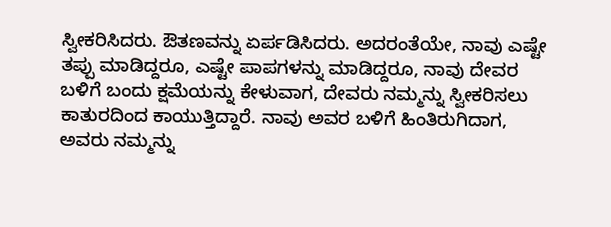ಸ್ವೀಕರಿಸಿದರು. ಔತಣವನ್ನು ಏರ್ಪಡಿಸಿದರು. ಅದರಂತೆಯೇ, ನಾವು ಎಷ್ಟೇ ತಪ್ಪು ಮಾಡಿದ್ದರೂ, ಎಷ್ಟೇ ಪಾಪಗಳನ್ನು ಮಾಡಿದ್ದರೂ, ನಾವು ದೇವರ ಬಳಿಗೆ ಬಂದು ಕ್ಷಮೆಯನ್ನು ಕೇಳುವಾಗ, ದೇವರು ನಮ್ಮನ್ನು ಸ್ವೀಕರಿಸಲು ಕಾತುರದಿಂದ ಕಾಯುತ್ತಿದ್ದಾರೆ. ನಾವು ಅವರ ಬಳಿಗೆ ಹಿಂತಿರುಗಿದಾಗ, ಅವರು ನಮ್ಮನ್ನು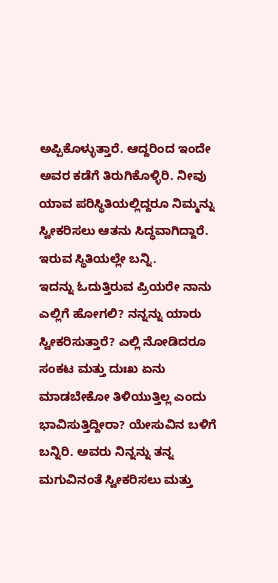ಅಪ್ಪಿಕೊಳ್ಳುತ್ತಾರೆ. ಆದ್ದರಿಂದ ಇಂದೇ ಅವರ ಕಡೆಗೆ ತಿರುಗಿಕೊಳ್ಳಿರಿ. ನೀವು ಯಾವ ಪರಿಸ್ಥಿತಿಯಲ್ಲಿದ್ದರೂ ನಿಮ್ಮನ್ನು ಸ್ವೀಕರಿಸಲು ಆತನು ಸಿದ್ಧವಾಗಿದ್ದಾರೆ. ಇರುವ ಸ್ಥಿತಿಯಲ್ಲೇ ಬನ್ನಿ.
ಇದನ್ನು ಓದುತ್ತಿರುವ ಪ್ರಿಯರೇ ನಾನು ಎಲ್ಲಿಗೆ ಹೋಗಲಿ? ನನ್ನನ್ನು ಯಾರು ಸ್ವೀಕರಿಸುತ್ತಾರೆ? ಎಲ್ಲಿ ನೋಡಿದರೂ ಸಂಕಟ ಮತ್ತು ದುಃಖ ಏನು ಮಾಡಬೇಕೋ ತಿಳಿಯುತ್ತಿಲ್ಲ ಎಂದು ಭಾವಿಸುತ್ತಿದ್ದೀರಾ? ಯೇಸುವಿನ ಬಳಿಗೆ ಬನ್ನಿರಿ. ಅವರು ನಿನ್ನನ್ನು ತನ್ನ ಮಗುವಿನಂತೆ ಸ್ವೀಕರಿಸಲು ಮತ್ತು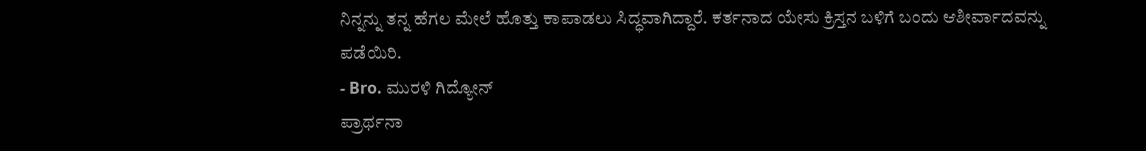ನಿನ್ನನ್ನು ತನ್ನ ಹೆಗಲ ಮೇಲೆ ಹೊತ್ತು ಕಾಪಾಡಲು ಸಿದ್ಧವಾಗಿದ್ದಾರೆ. ಕರ್ತನಾದ ಯೇಸು ಕ್ರಿಸ್ತನ ಬಳಿಗೆ ಬಂದು ಆಶೀರ್ವಾದವನ್ನು ಪಡೆಯಿರಿ.
- Bro. ಮುರಳಿ ಗಿದ್ಯೋನ್
ಪ್ರಾರ್ಥನಾ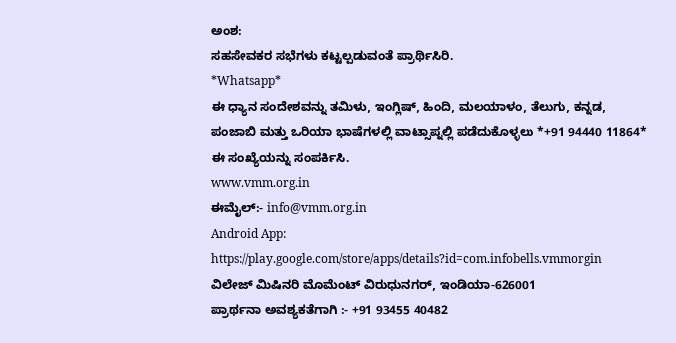ಅಂಶ:
ಸಹಸೇವಕರ ಸಭೆಗಳು ಕಟ್ಟಲ್ಪಡುವಂತೆ ಪ್ರಾರ್ಥಿಸಿರಿ.
*Whatsapp*
ಈ ಧ್ಯಾನ ಸಂದೇಶವನ್ನು ತಮಿಳು, ಇಂಗ್ಲಿಷ್, ಹಿಂದಿ, ಮಲಯಾಳಂ, ತೆಲುಗು, ಕನ್ನಡ, ಪಂಜಾಬಿ ಮತ್ತು ಒರಿಯಾ ಭಾಷೆಗಳಲ್ಲಿ ವಾಟ್ಸಾಪ್ನಲ್ಲಿ ಪಡೆದುಕೊಳ್ಳಲು *+91 94440 11864* ಈ ಸಂಖ್ಯೆಯನ್ನು ಸಂಪರ್ಕಿಸಿ.
www.vmm.org.in
ಈಮೈಲ್:- info@vmm.org.in
Android App: https://play.google.com/store/apps/details?id=com.infobells.vmmorgin
ವಿಲೇಜ್ ಮಿಷಿನರಿ ಮೊಮೆಂಟ್ ವಿರುಧುನಗರ್, ಇಂಡಿಯಾ-626001
ಪ್ರಾರ್ಥನಾ ಅವಶ್ಯಕತೆಗಾಗಿ :- +91 93455 40482